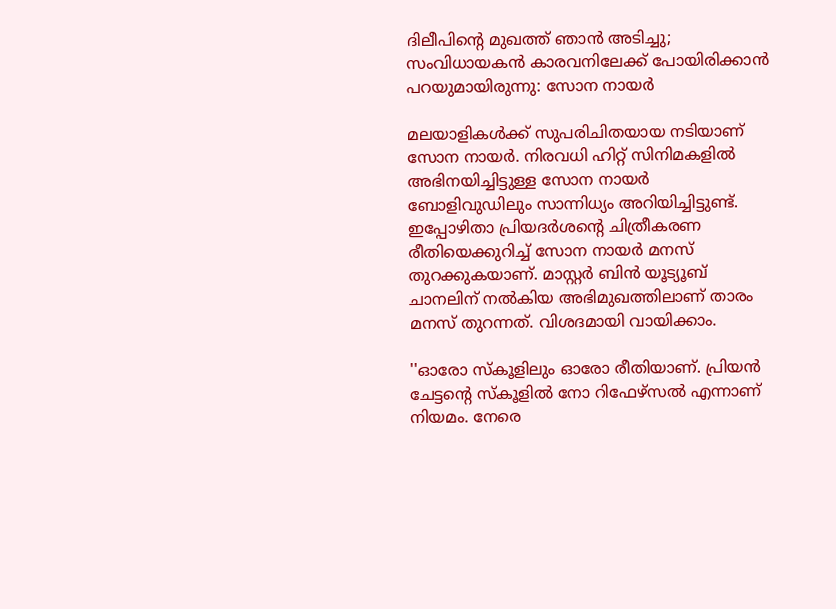ദിലീപിന്റെ മുഖത്ത് ഞാന്‍ അടിച്ചു; സംവിധായകന്‍ കാരവനിലേക്ക് പോയിരിക്കാന്‍ പറയുമായിരുന്നു: സോന നായര്‍

മലയാളികള്‍ക്ക് സുപരിചിതയായ നടിയാണ് സോന നായര്‍. നിരവധി ഹിറ്റ് സിനിമകളില്‍ അഭിനയിച്ചിട്ടുള്ള സോന നായര്‍ ബോളിവുഡിലും സാന്നിധ്യം അറിയിച്ചിട്ടുണ്ട്. ഇപ്പോഴിതാ പ്രിയദര്‍ശന്റെ ചിത്രീകരണ രീതിയെക്കുറിച്ച് സോന നായര്‍ മനസ് തുറക്കുകയാണ്. മാസ്റ്റര്‍ ബിന്‍ യൂട്യൂബ് ചാനലിന് നല്‍കിയ അഭിമുഖത്തിലാണ് താരം മനസ് തുറന്നത്. വിശദമായി വായിക്കാം.

''ഓരോ സ്‌കൂളിലും ഓരോ രീതിയാണ്. പ്രിയന്‍ ചേട്ടന്റെ സ്‌കൂളില്‍ നോ റിഫേഴ്‌സല്‍ എന്നാണ് നിയമം. നേരെ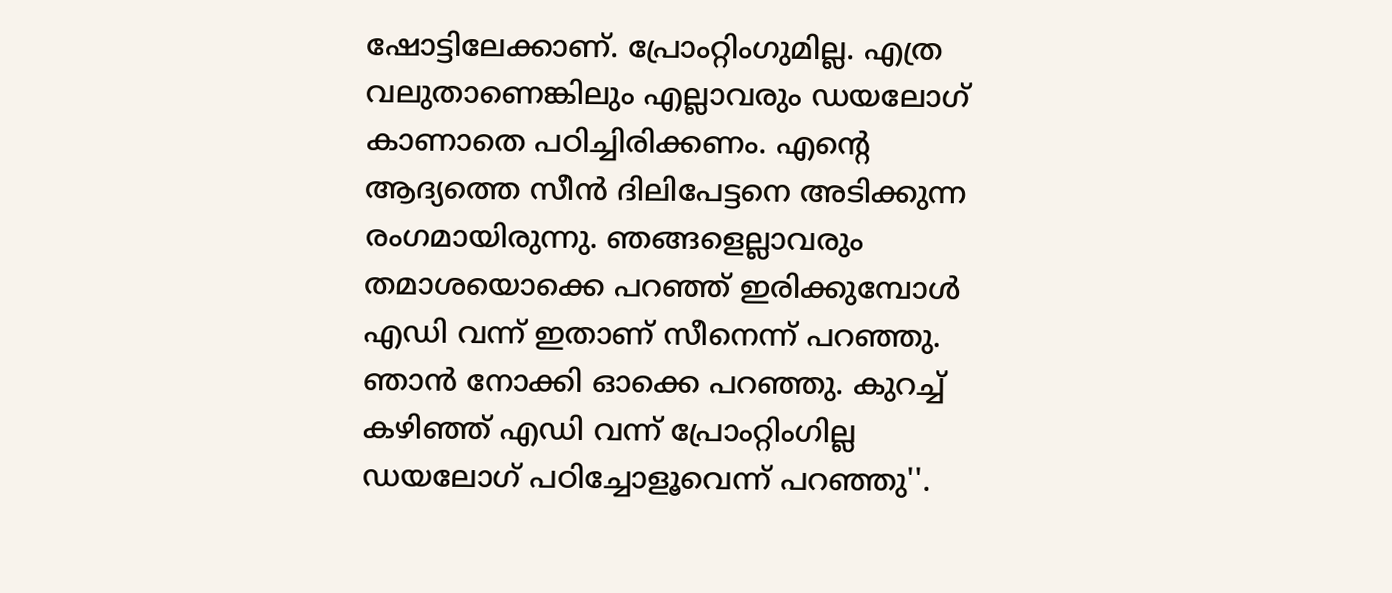ഷോട്ടിലേക്കാണ്. പ്രോംറ്റിംഗുമില്ല. എത്ര വലുതാണെങ്കിലും എല്ലാവരും ഡയലോഗ് കാണാതെ പഠിച്ചിരിക്കണം. എന്റെ ആദ്യത്തെ സീന്‍ ദിലിപേട്ടനെ അടിക്കുന്ന രംഗമായിരുന്നു. ഞങ്ങളെല്ലാവരും തമാശയൊക്കെ പറഞ്ഞ് ഇരിക്കുമ്പോള്‍ എഡി വന്ന് ഇതാണ് സീനെന്ന് പറഞ്ഞു. ഞാന്‍ നോക്കി ഓക്കെ പറഞ്ഞു. കുറച്ച് കഴിഞ്ഞ് എഡി വന്ന് പ്രോംറ്റിംഗില്ല ഡയലോഗ് പഠിച്ചോളൂവെന്ന് പറഞ്ഞു''.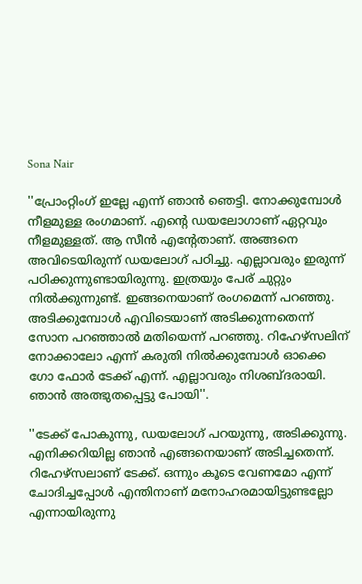Sona Nair

''പ്രോംറ്റിംഗ് ഇല്ലേ എന്ന് ഞാന്‍ ഞെട്ടി. നോക്കുമ്പോള്‍ നീളമുള്ള രംഗമാണ്. എന്റെ ഡയലോഗാണ് ഏറ്റവും നീളമുള്ളത്. ആ സീന്‍ എന്റേതാണ്. അങ്ങനെ അവിടെയിരുന്ന് ഡയലോഗ് പഠിച്ചു. എല്ലാവരും ഇരുന്ന് പഠിക്കുന്നുണ്ടായിരുന്നു. ഇത്രയും പേര് ചുറ്റും നില്‍ക്കുന്നുണ്ട്. ഇങ്ങനെയാണ് രംഗമെന്ന് പറഞ്ഞു. അടിക്കുമ്പോള്‍ എവിടെയാണ് അടിക്കുന്നതെന്ന് സോന പറഞ്ഞാല്‍ മതിയെന്ന് പറഞ്ഞു. റിഹേഴ്‌സലിന് നോക്കാലോ എന്ന് കരുതി നില്‍ക്കുമ്പോള്‍ ഓക്കെ ഗോ ഫോര്‍ ടേക്ക് എന്ന്. എല്ലാവരും നിശബ്ദരായി. ഞാന്‍ അത്ഭുതപ്പെട്ടു പോയി''.

''ടേക്ക് പോകുന്നു, ഡയലോഗ് പറയുന്നു, അടിക്കുന്നു. എനിക്കറിയില്ല ഞാന്‍ എങ്ങനെയാണ് അടിച്ചതെന്ന്. റിഹേഴ്‌സലാണ് ടേക്ക്. ഒന്നും കൂടെ വേണമോ എന്ന് ചോദിച്ചപ്പോള്‍ എന്തിനാണ് മനോഹരമായിട്ടുണ്ടല്ലോ എന്നായിരുന്നു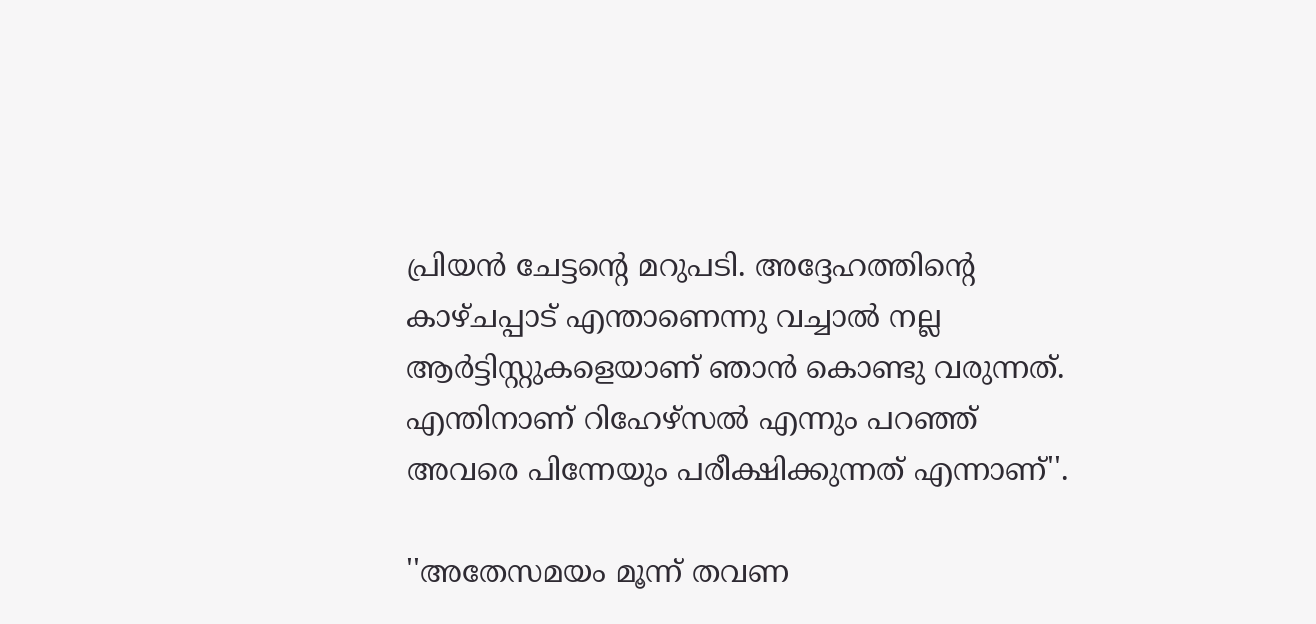പ്രിയന്‍ ചേട്ടന്റെ മറുപടി. അദ്ദേഹത്തിന്റെ കാഴ്ചപ്പാട് എന്താണെന്നു വച്ചാല്‍ നല്ല ആര്‍ട്ടിസ്റ്റുകളെയാണ് ഞാന്‍ കൊണ്ടു വരുന്നത്. എന്തിനാണ് റിഹേഴ്‌സല്‍ എന്നും പറഞ്ഞ് അവരെ പിന്നേയും പരീക്ഷിക്കുന്നത് എന്നാണ്''.

''അതേസമയം മൂന്ന് തവണ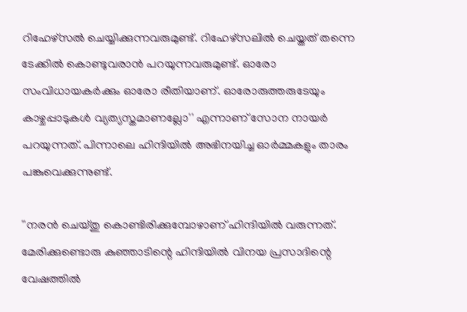റിഹേഴ്‌സല്‍ ചെയ്യിക്കുന്നവരുമുണ്ട്. റിഹേഴ്‌സലില്‍ ചെയ്തത് തന്നെ ടേക്കില്‍ കൊണ്ടുവരാന്‍ പറയുന്നവരുമുണ്ട്. ഓരോ സംവിധായകര്‍ക്കും ഓരോ രീതിയാണ്. ഓരോരുത്തരുടേയും കാഴ്ചപ്പാടുകള്‍ വ്യത്യസ്തമാണല്ലോ'' എന്നാണ് സോന നായര്‍ പറയുന്നത്. പിന്നാലെ ഹിന്ദിയില്‍ അഭിനയിച്ച ഓര്‍മ്മകളും താരം പങ്കുവെക്കുന്നുണ്ട്.

''നരന്‍ ചെയ്തു കൊണ്ടിരിക്കുമ്പോഴാണ് ഹിന്ദിയില്‍ വരുന്നത്. മേരിക്കുണ്ടൊരു കുഞ്ഞാടിന്റെ ഹിന്ദിയില്‍ വിനയ പ്രസാദിന്റെ വേഷത്തില്‍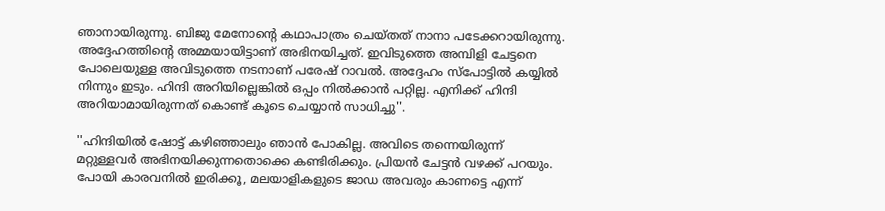ഞാനായിരുന്നു. ബിജു മേനോന്റെ കഥാപാത്രം ചെയ്തത് നാനാ പടേക്കറായിരുന്നു. അദ്ദേഹത്തിന്റെ അമ്മയായിട്ടാണ് അഭിനയിച്ചത്. ഇവിടുത്തെ അമ്പിളി ചേട്ടനെ പോലെയുള്ള അവിടുത്തെ നടനാണ് പരേഷ് റാവല്‍. അദ്ദേഹം സ്‌പോട്ടില്‍ കയ്യില്‍ നിന്നും ഇടും. ഹിന്ദി അറിയില്ലെങ്കില്‍ ഒപ്പം നില്‍ക്കാന്‍ പറ്റില്ല. എനിക്ക് ഹിന്ദി അറിയാമായിരുന്നത് കൊണ്ട് കൂടെ ചെയ്യാന്‍ സാധിച്ചു''.

''ഹിന്ദിയില്‍ ഷോട്ട് കഴിഞ്ഞാലും ഞാന്‍ പോകില്ല. അവിടെ തന്നെയിരുന്ന് മറ്റുള്ളവര്‍ അഭിനയിക്കുന്നതൊക്കെ കണ്ടിരിക്കും. പ്രിയന്‍ ചേട്ടന്‍ വഴക്ക് പറയും. പോയി കാരവനില്‍ ഇരിക്കൂ, മലയാളികളുടെ ജാഡ അവരും കാണട്ടെ എന്ന്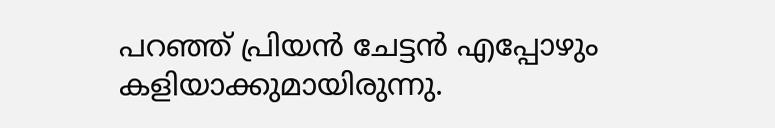പറഞ്ഞ് പ്രിയന്‍ ചേട്ടന്‍ എപ്പോഴും കളിയാക്കുമായിരുന്നു.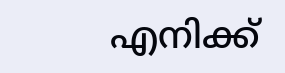എനിക്ക്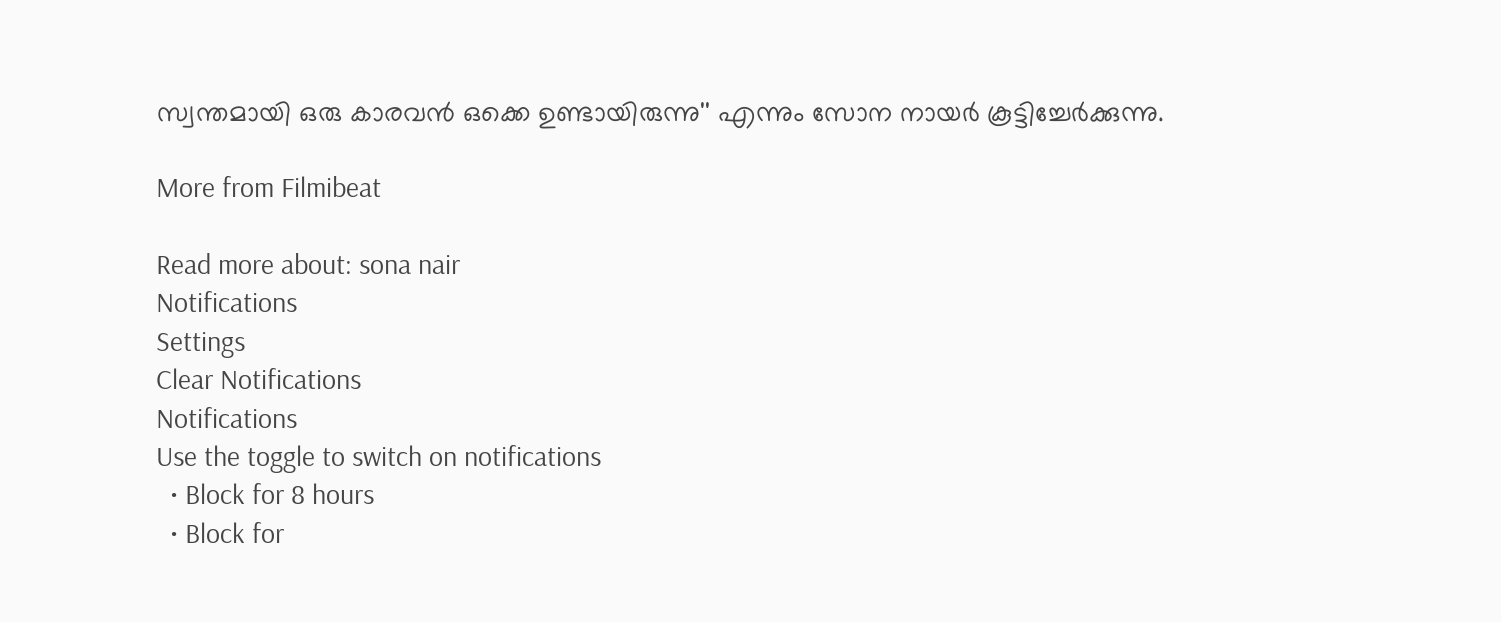സ്വന്തമായി ഒരു കാരവന്‍ ഒക്കെ ഉണ്ടായിരുന്നു'' എന്നും സോന നായര്‍ കൂട്ടിച്ചേര്‍ക്കുന്നു.

More from Filmibeat

Read more about: sona nair
Notifications
Settings
Clear Notifications
Notifications
Use the toggle to switch on notifications
  • Block for 8 hours
  • Block for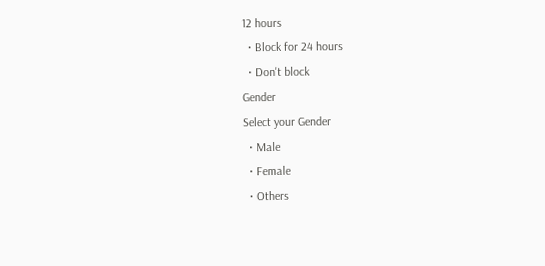12 hours
  • Block for 24 hours
  • Don't block
Gender
Select your Gender
  • Male
  • Female
  • Others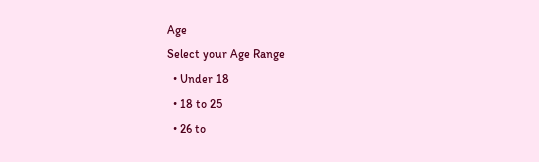Age
Select your Age Range
  • Under 18
  • 18 to 25
  • 26 to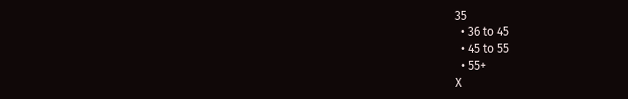35
  • 36 to 45
  • 45 to 55
  • 55+
X